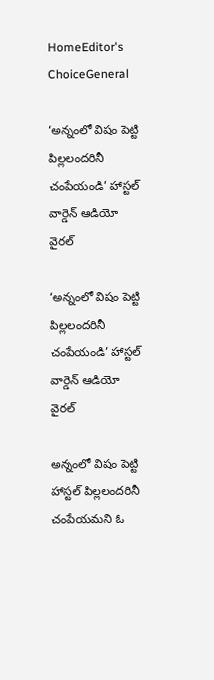HomeEditor's ChoiceGeneral

‘అన్నంలో విషం పెట్టి పిల్లలందరినీ చంపేయండి’ హాస్టల్ వార్డెన్ ఆడియో వైరల్

‘అన్నంలో విషం పెట్టి పిల్లలందరినీ చంపేయండి’ హాస్టల్ వార్డెన్ ఆడియో వైరల్

అన్నంలో విషం పెట్టి హాస్టల్ పిల్లలందరినీ చంపేయమని ఓ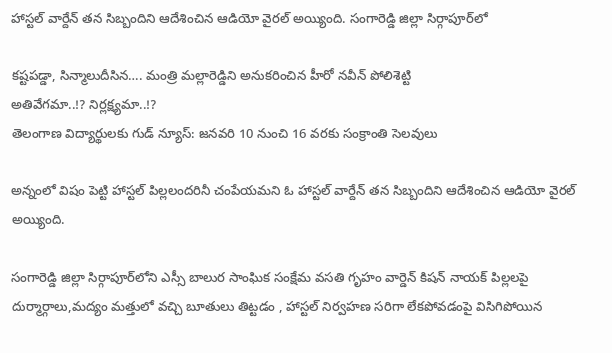హాస్టల్ వార్దేన్ తన సిబ్బందిని ఆదేశించిన ఆడియో వైరల్ అయ్యింది. సంగారెడ్డి జిల్లా సిర్గాపూర్‌లో

కష్ట‌పడ్డా, సిన్మాలుదీసిన…. మంత్రి మల్లారెడ్డిని అనుకరించిన హీరో నవీన్ పోలిశెట్టి
అతివేగమా..!? నిర్లక్ష్యమా..!?
తెలంగాణ విద్యార్థులకు గుడ్ న్యూస్: జనవరి 10 నుంచి 16 వరకు సంక్రాంతి సెలవులు

అన్నంలో విషం పెట్టి హాస్టల్ పిల్లలందరినీ చంపేయమని ఓ హాస్టల్ వార్దేన్ తన సిబ్బందిని ఆదేశించిన ఆడియో వైరల్ అయ్యింది.

సంగారెడ్డి జిల్లా సిర్గాపూర్‌లోని ఎస్సీ బాలుర సాంఘిక సంక్షేమ వసతి గృహం వార్డెన్ కిషన్ నాయక్ పిల్లలపై దుర్మార్గాలు,మద్యం మత్తులో వచ్చి బూతులు తిట్టడం , హాస్టల్ నిర్వహణ సరిగా లేకపోవడంపై విసిగిపోయిన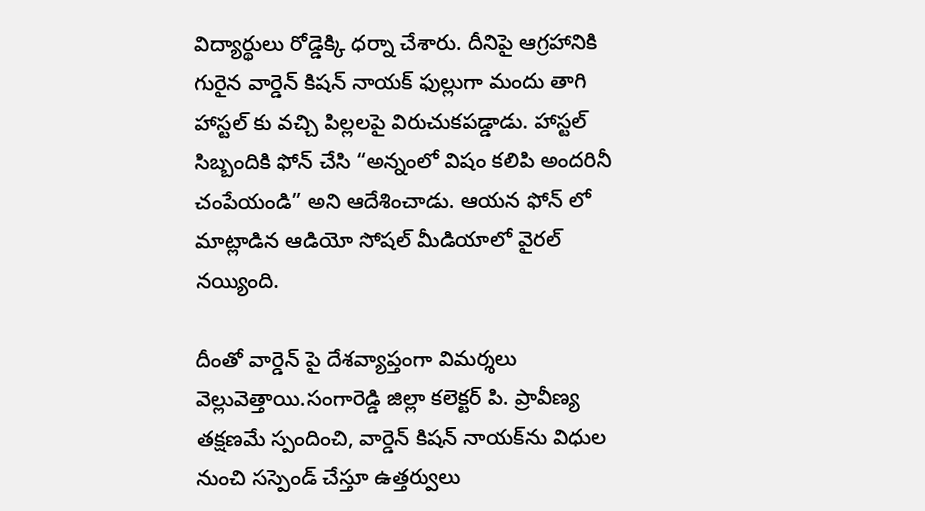విద్యార్థులు రోడ్డెక్కి ధర్నా చేశారు. దీనిపై ఆగ్రహానికి గురైన వార్డెన్ కిషన్ నాయక్ ఫుల్లుగా మందు తాగి హాస్ట‌ల్ కు వచ్చి పిల్లలపై విరుచుకపడ్డాడు. హాస్టల్ సిబ్బందికి ఫోన్ చేసి “అన్నంలో విషం కలిపి అందరినీ చంపేయండి” అని ఆదేశించాడు. ఆయన ఫోన్ లో మాట్లాడిన ఆడియో సోషల్ మీడియాలో వైరల్ నయ్యింది.

దీంతో వార్డెన్ పై దేశవ్యాప్తంగా విమర్శలు వెల్లువెత్తాయి.సంగారెడ్డి జిల్లా కలెక్టర్ పి. ప్రావీణ్య తక్షణమే స్పందించి, వార్డెన్ కిషన్ నాయక్‌ను విధుల నుంచి సస్పెండ్ చేస్తూ ఉత్తర్వులు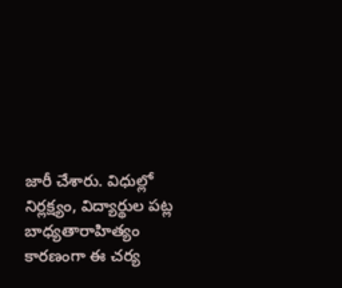జారీ చేశారు. విధుల్లో నిర్లక్ష్యం, విద్యార్థుల పట్ల బాధ్యతారాహిత్యం కారణంగా ఈ చర్య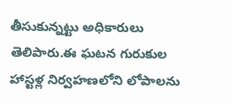తీసుకున్నట్టు అధికారులు తెలిపారు.ఈ ఘటన గురుకుల హాస్టళ్ల నిర్వహణలోని లోపాలను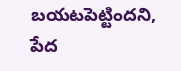బయటపెట్టిందని, పేద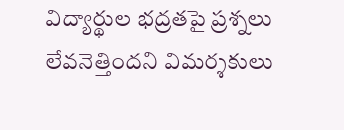విద్యార్థుల భద్రతపై ప్రశ్నలు లేవనెత్తిందని విమర్శకులు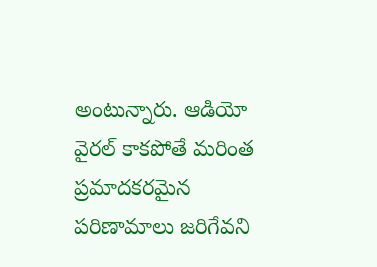అంటున్నారు. ఆడియో వైరల్ కాకపోతే మరింత ప్రమాదకరమైన పరిణామాలు జరిగేవని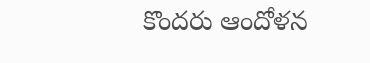కొందరు ఆందోళన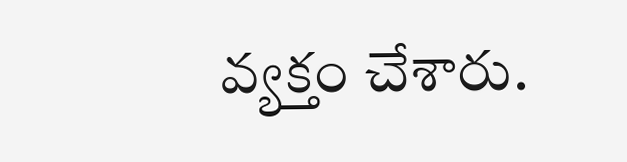వ్యక్తం చేశారు.